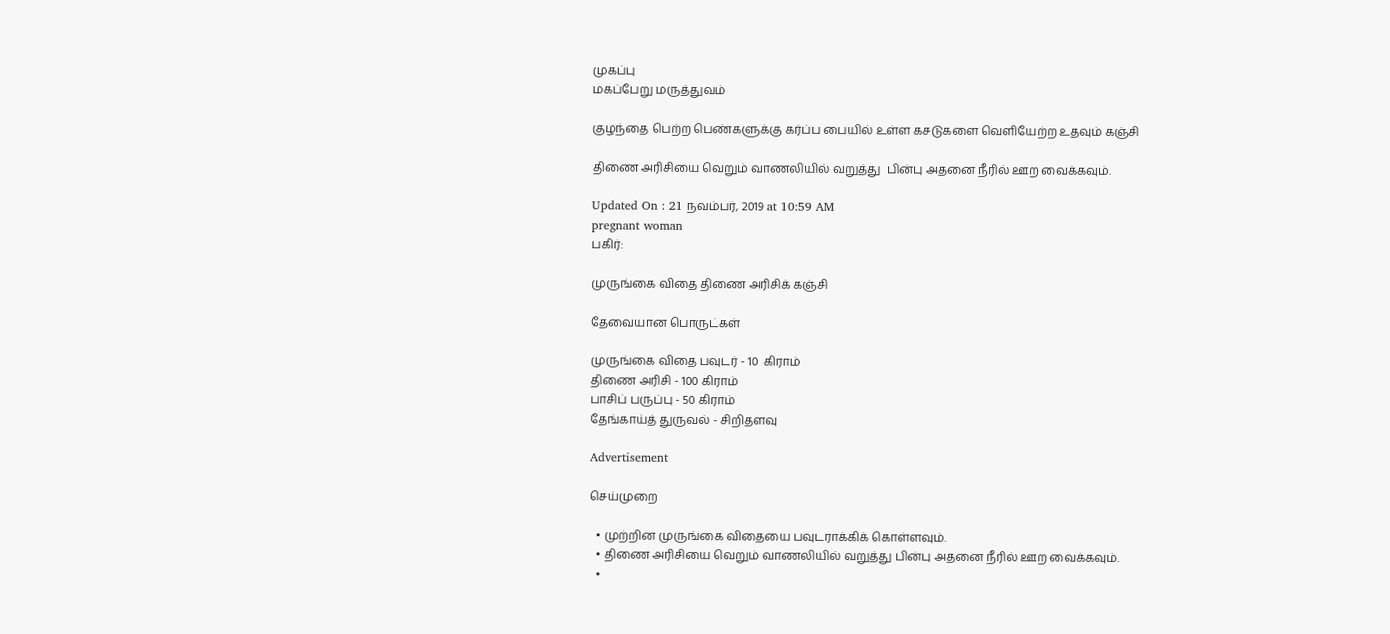முகப்பு
மகப்பேறு மருத்துவம்

குழந்தை பெற்ற பெண்களுக்கு கர்ப்ப பையில் உள்ள கசடுகளை வெளியேற்ற உதவும் கஞ்சி

திணை அரிசியை வெறும் வாணலியில் வறுத்து  பின்பு அதனை நீரில் ஊற வைக்கவும்.

Updated On : 21 நவம்பர், 2019 at 10:59 AM
pregnant woman
பகிர்:

முருங்கை விதை திணை அரிசிக் கஞ்சி

தேவையான பொருட்கள்

முருங்கை விதை பவுடர் - 10  கிராம்
திணை அரிசி - 100 கிராம்
பாசிப் பருப்பு - 50 கிராம்
தேங்காய்த் துருவல் - சிறிதளவு

Advertisement

செய்முறை

  • முற்றின முருங்கை விதையை பவுடராக்கிக் கொள்ளவும்.
  • திணை அரிசியை வெறும் வாணலியில் வறுத்து பின்பு அதனை நீரில் ஊற வைக்கவும்.
  •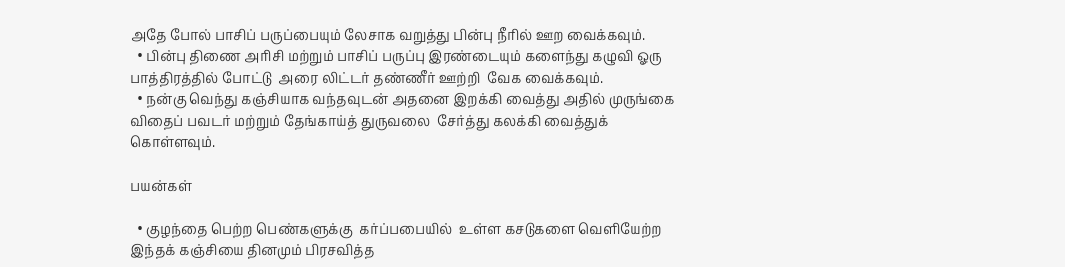அதே போல் பாசிப் பருப்பையும் லேசாக வறுத்து பின்பு நீரில் ஊற வைக்கவும்.
  • பின்பு திணை அரிசி மற்றும் பாசிப் பருப்பு இரண்டையும் களைந்து கழுவி ஓரு பாத்திரத்தில் போட்டு  அரை லிட்டர் தண்ணீர் ஊற்றி  வேக வைக்கவும்.
  • நன்கு வெந்து கஞ்சியாக வந்தவுடன் அதனை இறக்கி வைத்து அதில் முருங்கை விதைப் பவடர் மற்றும் தேங்காய்த் துருவலை  சேர்த்து கலக்கி வைத்துக் கொள்ளவும்.

பயன்கள்

  • குழந்தை பெற்ற பெண்களுக்கு  கர்ப்பபையில்  உள்ள கசடுகளை வெளியேற்ற இந்தக் கஞ்சியை தினமும் பிரசவித்த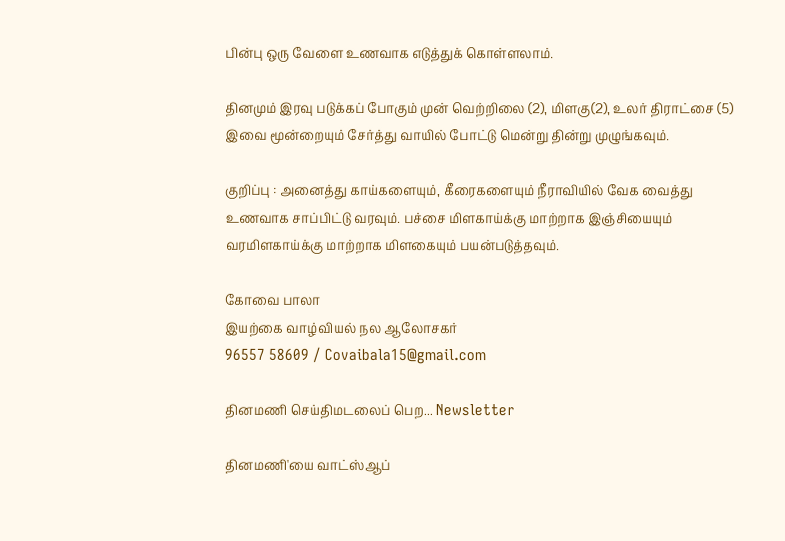பின்பு ஒரு வேளை உணவாக எடுத்துக் கொள்ளலாம்.

தினமும் இரவு படுக்கப் போகும் முன் வெற்றிலை (2), மிளகு(2), உலர் திராட்சை (5) இவை மூன்றையும் சேர்த்து வாயில் போட்டு மென்று தின்று முழுங்கவும்.

குறிப்பு : அனைத்து காய்களையும், கீரைகளையும் நீராவியில் வேக வைத்து உணவாக சாப்பிட்டு வரவும். பச்சை மிளகாய்க்கு மாற்றாக இஞ்சியையும் வரமிளகாய்க்கு மாற்றாக மிளகையும் பயன்படுத்தவும்.

கோவை பாலா
இயற்கை வாழ்வியல் நல ஆலோசகர்
96557 58609 / Covaibala15@gmail.com

தினமணி செய்திமடலைப் பெற... Newsletter

தினமணி'யை வாட்ஸ்ஆப்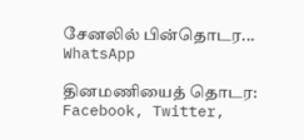சேனலில் பின்தொடர... WhatsApp

தினமணியைத் தொடர: Facebook, Twitter,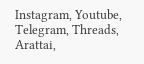Instagram, Youtube, Telegram, Threads, Arattai,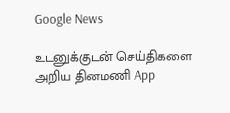Google News

உடனுக்குடன் செய்திகளை அறிய தினமணி App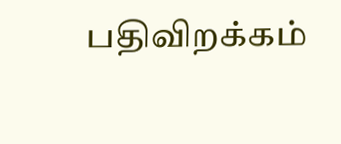பதிவிறக்கம்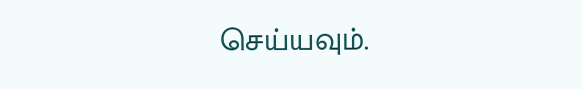செய்யவும்.